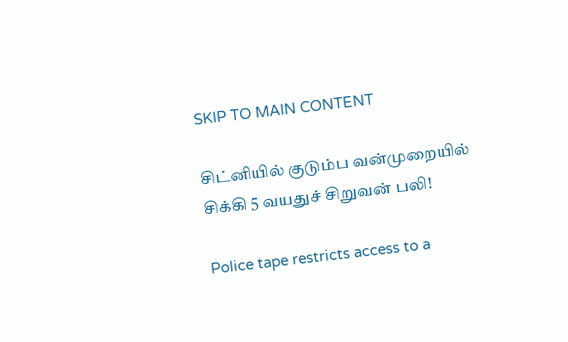SKIP TO MAIN CONTENT

சிட்னியில் குடும்ப வன்முறையில் சிக்கி 5 வயதுச் சிறுவன் பலி!

Police tape restricts access to a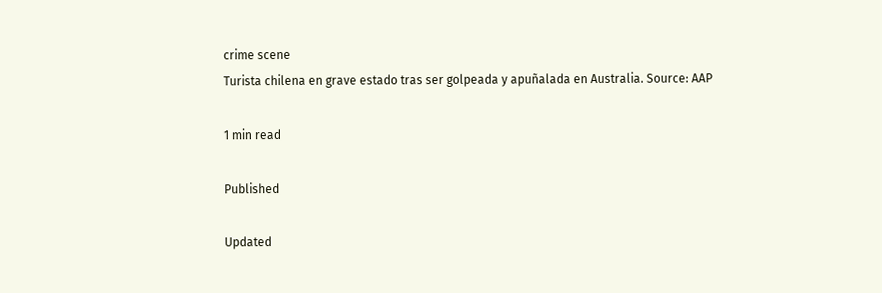crime scene
Turista chilena en grave estado tras ser golpeada y apuñalada en Australia. Source: AAP

1 min read

Published

Updated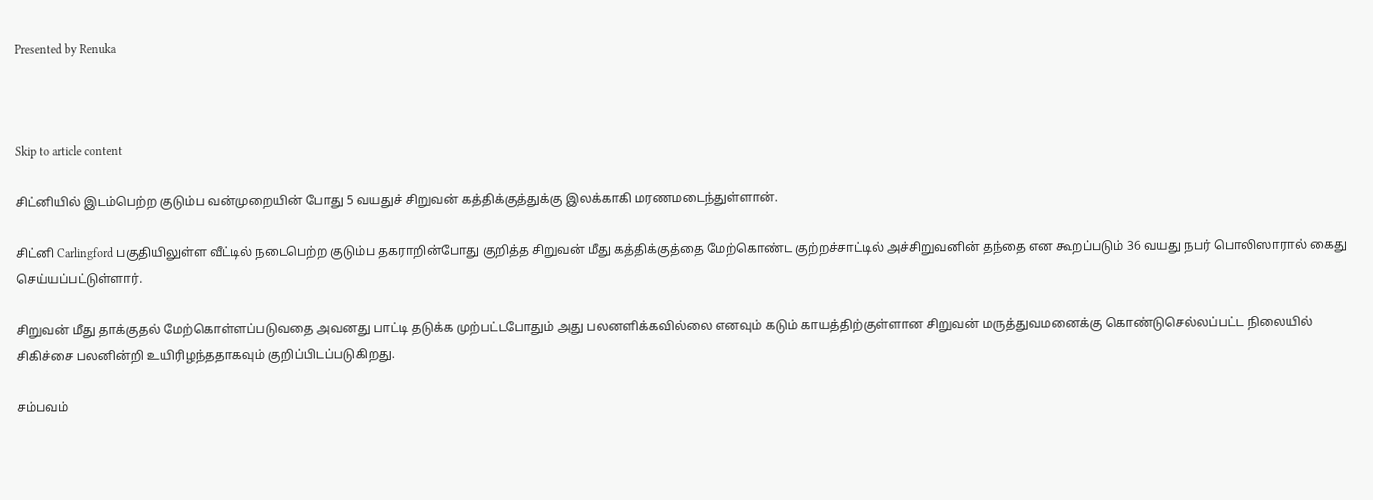Presented by Renuka



Skip to article content

சிட்னியில் இடம்பெற்ற குடும்ப வன்முறையின் போது 5 வயதுச் சிறுவன் கத்திக்குத்துக்கு இலக்காகி மரணமடைந்துள்ளான்.

சிட்னி Carlingford பகுதியிலுள்ள வீட்டில் நடைபெற்ற குடும்ப தகராறின்போது குறித்த சிறுவன் மீது கத்திக்குத்தை மேற்கொண்ட குற்றச்சாட்டில் அச்சிறுவனின் தந்தை என கூறப்படும் 36 வயது நபர் பொலிஸாரால் கைது செய்யப்பட்டுள்ளார்.

சிறுவன் மீது தாக்குதல் மேற்கொள்ளப்படுவதை அவனது பாட்டி தடுக்க முற்பட்டபோதும் அது பலனளிக்கவில்லை எனவும் கடும் காயத்திற்குள்ளான சிறுவன் மருத்துவமனைக்கு கொண்டுசெல்லப்பட்ட நிலையில் சிகிச்சை பலனின்றி உயிரிழந்ததாகவும் குறிப்பிடப்படுகிறது.

சம்பவம்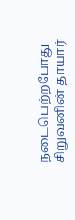நடைபெற்றபோது சிறுவனின் தாயார்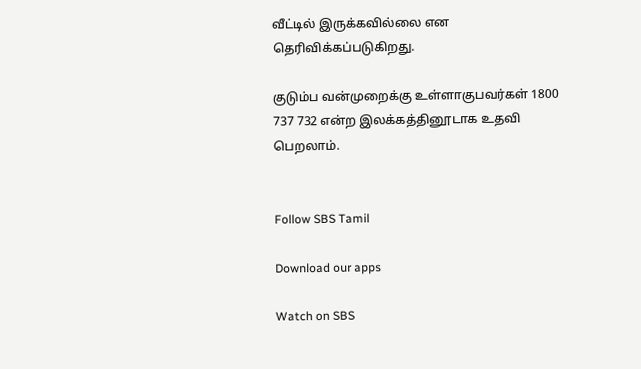வீட்டில் இருக்கவில்லை என தெரிவிக்கப்படுகிறது.

குடும்ப வன்முறைக்கு உள்ளாகுபவர்கள் 1800 737 732 என்ற இலக்கத்தினூடாக உதவி பெறலாம்.


Follow SBS Tamil

Download our apps

Watch on SBS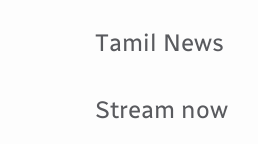Tamil News

Stream now